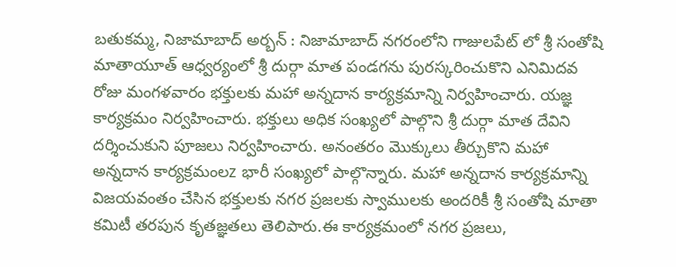బతుకమ్మ, నిజామాబాద్ అర్బన్ : నిజామాబాద్ నగరంలోని గాజులపేట్ లో శ్రీ సంతోషి మాతాయూత్ ఆధ్వర్యంలో శ్రీ దుర్గా మాత పండగను పురస్కరించుకొని ఎనిమిదవ రోజు మంగళవారం భక్తులకు మహా అన్నదాన కార్యక్రమాన్ని నిర్వహించారు. యజ్ఞ కార్యక్రమం నిర్వహించారు. భక్తులు అధిక సంఖ్యలో పాల్గొని శ్రీ దుర్గా మాత దేవిని దర్శించుకుని పూజలు నిర్వహించారు. అనంతరం మొక్కులు తీర్చుకొని మహా అన్నదాన కార్యక్రమంలz భారీ సంఖ్యలో పాల్గొన్నారు. మహా అన్నదాన కార్యక్రమాన్ని విజయవంతం చేసిన భక్తులకు నగర ప్రజలకు స్వాములకు అందరికీ శ్రీ సంతోషి మాతా కమిటీ తరపున కృతజ్ఞతలు తెలిపారు.ఈ కార్యక్రమంలో నగర ప్రజలు,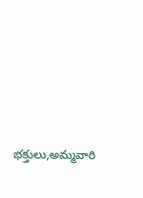భక్తులు,అమ్మవారి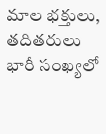మాల భక్తులు, తదితరులు భారీ సంఖ్యలో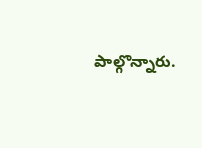పాల్గొన్నారు.